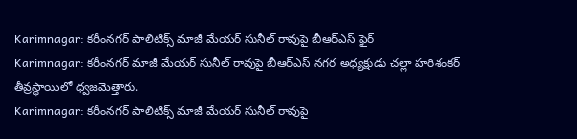Karimnagar: కరీంనగర్ పాలిటిక్స్ మాజీ మేయర్ సునీల్ రావుపై బీఆర్ఎస్ ఫైర్
Karimnagar: కరీంనగర్ మాజీ మేయర్ సునీల్ రావుపై బీఆర్ఎస్ నగర అధ్యక్షుడు చల్లా హరిశంకర్ తీవ్రస్థాయిలో ధ్వజమెత్తారు.
Karimnagar: కరీంనగర్ పాలిటిక్స్ మాజీ మేయర్ సునీల్ రావుపై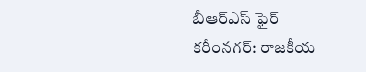బీఆర్ఎస్ ఫైర్
కరీంనగర్: రాజకీయ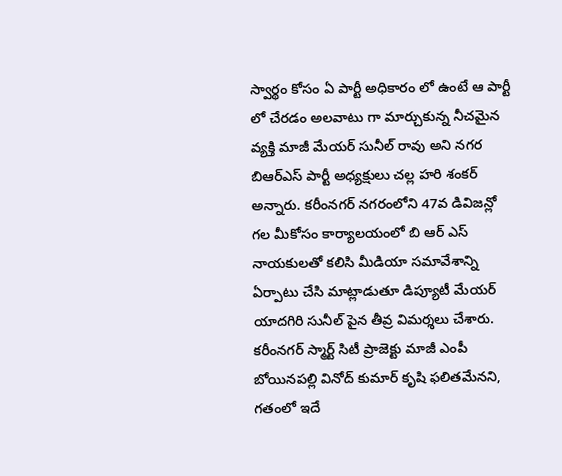స్వార్థం కోసం ఏ పార్టీ అధికారం లో ఉంటే ఆ పార్టీ లో చేరడం అలవాటు గా మార్చుకున్న నీచమైన వ్యక్తి మాజీ మేయర్ సునీల్ రావు అని నగర బిఆర్ఎస్ పార్టీ అధ్యక్షులు చల్ల హరి శంకర్ అన్నారు. కరీంనగర్ నగరంలోని 47వ డివిజన్లో గల మీకోసం కార్యాలయంలో బి ఆర్ ఎస్ నాయకులతో కలిసి మీడియా సమావేశాన్ని ఏర్పాటు చేసి మాట్లాడుతూ డిప్యూటీ మేయర్ యాదగిరి సునీల్ పైన తీవ్ర విమర్శలు చేశారు.
కరీంనగర్ స్మార్ట్ సిటీ ప్రాజెక్టు మాజీ ఎంపీ బోయినపల్లి వినోద్ కుమార్ కృషి ఫలితమేనని, గతంలో ఇదే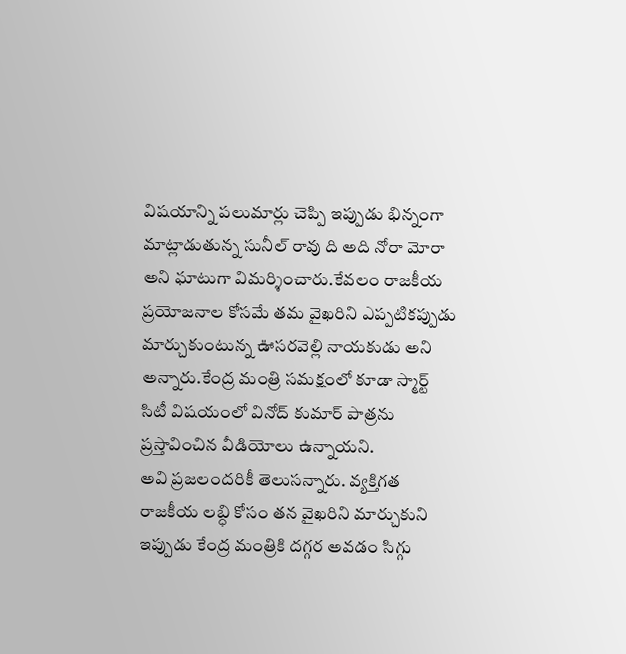విషయాన్ని పలుమార్లు చెప్పి ఇప్పుడు భిన్నంగా మాట్లాడుతున్న సునీల్ రావు ది అది నోరా మోరా అని ఘాటుగా విమర్శించారు.కేవలం రాజకీయ ప్రయోజనాల కోసమే తమ వైఖరిని ఎప్పటికప్పుడు మార్చుకుంటున్న ఊసరవెల్లి నాయకుడు అని అన్నారు.కేంద్ర మంత్రి సమక్షంలో కూడా స్మార్ట్ సిటీ విషయంలో వినోద్ కుమార్ పాత్రను ప్రస్తావించిన వీడియోలు ఉన్నాయని.
అవి ప్రజలందరికీ తెలుసన్నారు. వ్యక్తిగత రాజకీయ లబ్ధి కోసం తన వైఖరిని మార్చుకుని ఇప్పుడు కేంద్ర మంత్రికి దగ్గర అవడం సిగ్గు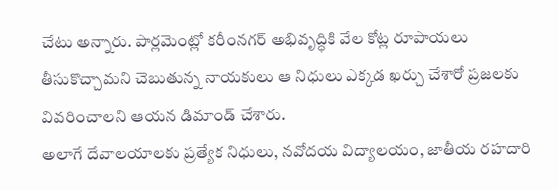చేటు అన్నారు. పార్లమెంట్లో కరీంనగర్ అభివృద్ధికి వేల కోట్ల రూపాయలు తీసుకొచ్చామని చెబుతున్న నాయకులు ఆ నిధులు ఎక్కడ ఖర్చు చేశారో ప్రజలకు వివరించాలని ఆయన డిమాండ్ చేశారు.
అలాగే దేవాలయాలకు ప్రత్యేక నిధులు, నవోదయ విద్యాలయం, జాతీయ రహదారి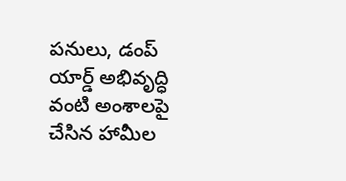పనులు, డంప్ యార్డ్ అభివృద్ధి వంటి అంశాలపై చేసిన హామీల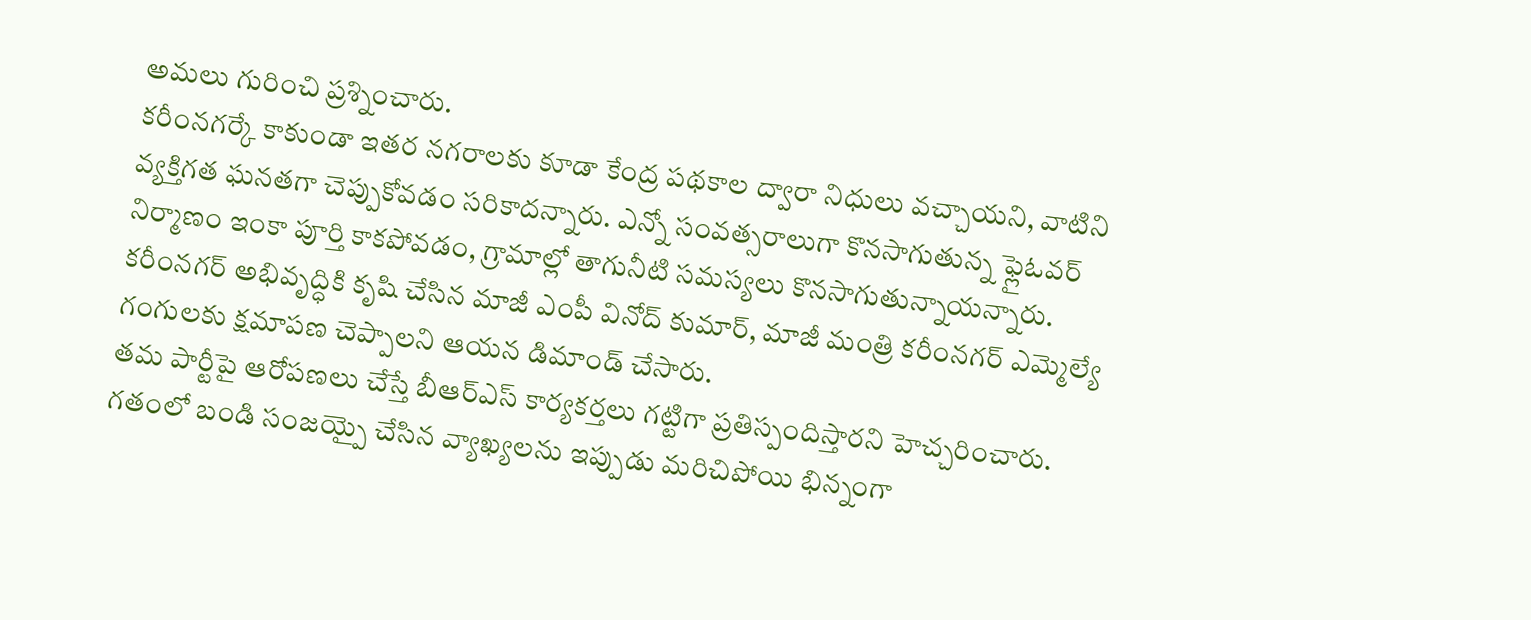అమలు గురించి ప్రశ్నించారు.
కరీంనగర్కే కాకుండా ఇతర నగరాలకు కూడా కేంద్ర పథకాల ద్వారా నిధులు వచ్చాయని, వాటిని వ్యక్తిగత ఘనతగా చెప్పుకోవడం సరికాదన్నారు. ఎన్నో సంవత్సరాలుగా కొనసాగుతున్న ఫ్లైఓవర్ నిర్మాణం ఇంకా పూర్తి కాకపోవడం, గ్రామాల్లో తాగునీటి సమస్యలు కొనసాగుతున్నాయన్నారు.
కరీంనగర్ అభివృద్ధికి కృషి చేసిన మాజీ ఎంపీ వినోద్ కుమార్, మాజీ మంత్రి కరీంనగర్ ఎమ్మెల్యే గంగులకు క్షమాపణ చెప్పాలని ఆయన డిమాండ్ చేసారు.
తమ పార్టీపై ఆరోపణలు చేస్తే బీఆర్ఎస్ కార్యకర్తలు గట్టిగా ప్రతిస్పందిస్తారని హెచ్చరించారు. గతంలో బండి సంజయ్పై చేసిన వ్యాఖ్యలను ఇప్పుడు మరిచిపోయి భిన్నంగా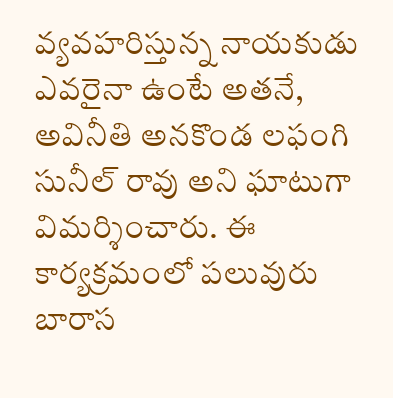వ్యవహరిస్తున్న నాయకుడు ఎవరైనా ఉంటే అతనే, అవినీతి అనకొండ లఫంగి సునీల్ రావు అని ఘాటుగా విమర్శించారు. ఈ కార్యక్రమంలో పలువురు బారాస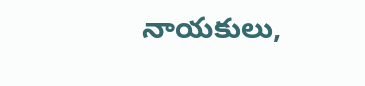నాయకులు,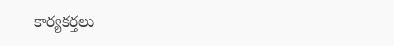కార్యకర్తలు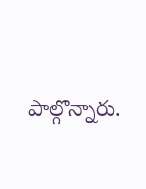పాల్గొన్నారు.